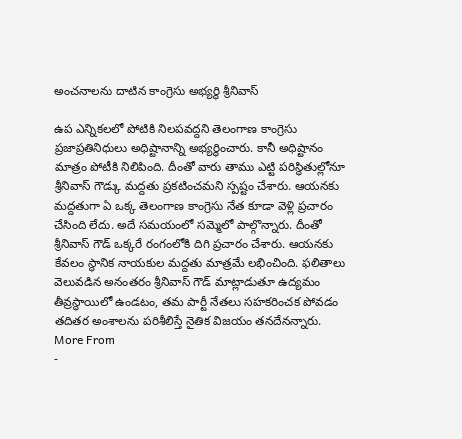అంచనాలను దాటిన కాంగ్రెసు అభ్యర్థి శ్రీనివాస్

ఉప ఎన్నికలలో పోటికి నిలపవద్దని తెలంగాణ కాంగ్రెసు ప్రజాప్రతినిధులు అధిష్టానాన్ని అభ్యర్థించారు. కానీ అధిష్టానం మాత్రం పోటీకి నిలిపింది. దీంతో వారు తాము ఎట్టి పరిస్థితుల్లోనూ శ్రీనివాస్ గౌడ్కు మద్దతు ప్రకటించమని స్పష్టం చేశారు. ఆయనకు మద్దతుగా ఏ ఒక్క తెలంగాణ కాంగ్రెసు నేత కూడా వెళ్లి ప్రచారం చేసింది లేదు. అదే సమయంలో సమ్మెలో పాల్గొన్నారు. దీంతో శ్రీనివాస్ గౌడ్ ఒక్కరే రంగంలోకి దిగి ప్రచారం చేశారు. ఆయనకు కేవలం స్థానిక నాయకుల మద్దతు మాత్రమే లభించింది. ఫలితాలు వెలువడిన అనంతరం శ్రీనివాస్ గౌడ్ మాట్లాడుతూ ఉద్యమం తీవ్రస్థాయిలో ఉండటం, తమ పార్టీ నేతలు సహకరించక పోవడం తదితర అంశాలను పరిశీలిస్తే నైతిక విజయం తనదేనన్నారు.
More From
-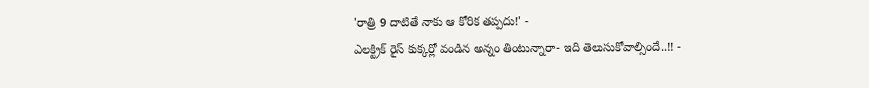'రాత్రి 9 దాటితే నాకు ఆ కోరిక తప్పదు!' -
ఎలక్ట్రిక్ రైస్ కుక్కర్లో వండిన అన్నం తింటున్నారా- ఇది తెలుసుకోవాల్సిందే..!! -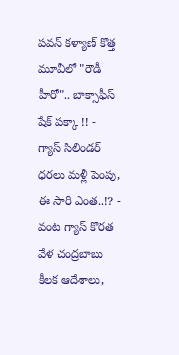పవన్ కళ్యాణ్ కొత్త మూవీలో "రౌడీ హీరో".. బాక్సాఫీస్ షేక్ పక్కా !! -
గ్యాస్ సిలిండర్ ధరలు మళ్లీ పెంపు, ఈ సారి ఎంత..!? -
వంట గ్యాస్ కొరత వేళ చంద్రబాబు కీలక ఆదేశాలు,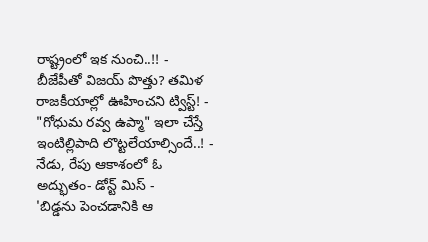రాష్ట్రంలో ఇక నుంచి..!! -
బీజేపీతో విజయ్ పొత్తు? తమిళ రాజకీయాల్లో ఊహించని ట్విస్ట్! -
"గోధుమ రవ్వ ఉప్మా" ఇలా చేస్తే ఇంటిల్లిపాది లొట్టలేయాల్సిందే..! -
నేడు, రేపు ఆకాశంలో ఓ అద్భుతం- డోన్ట్ మిస్ -
'బిడ్డను పెంచడానికి ఆ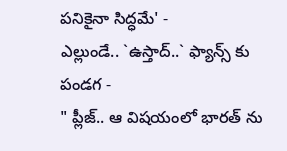పనికైనా సిద్ధమే' -
ఎల్లుండే.. `ఉస్తాద్..` ఫ్యాన్స్ కు పండగ -
" ప్లీజ్.. ఆ విషయంలో భారత్ ను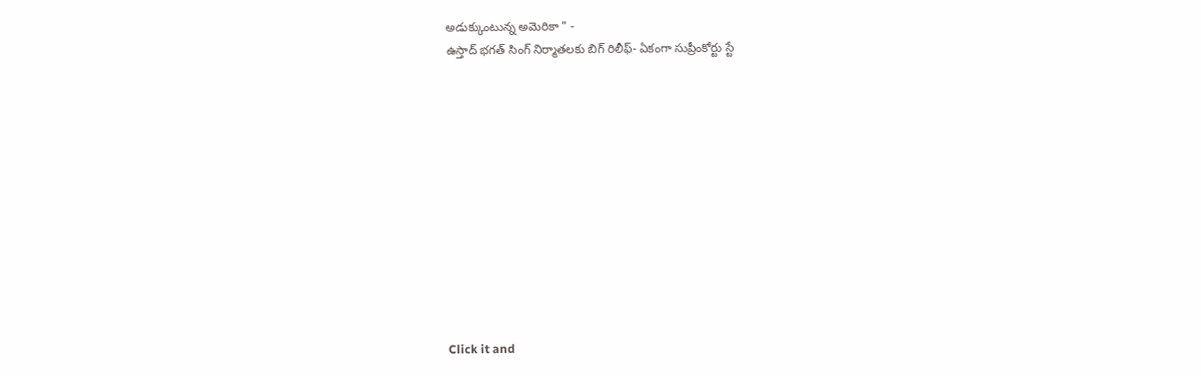అడుక్కుంటున్న అమెరికా " -
ఉస్తాద్ భగత్ సింగ్ నిర్మాతలకు బిగ్ రిలీఫ్- ఏకంగా సుప్రీంకోర్టు స్టే












Click it and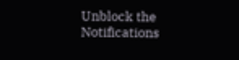Unblock the Notifications